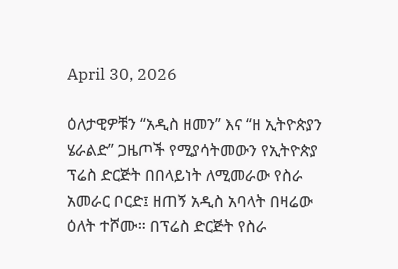April 30, 2026

ዕለታዊዎቹን “አዲስ ዘመን” እና “ዘ ኢትዮጵያን ሄራልድ” ጋዜጦች የሚያሳትመውን የኢትዮጵያ ፕሬስ ድርጅት በበላይነት ለሚመራው የስራ አመራር ቦርድ፤ ዘጠኝ አዲስ አባላት በዛሬው ዕለት ተሾሙ። በፕሬስ ድርጅት የስራ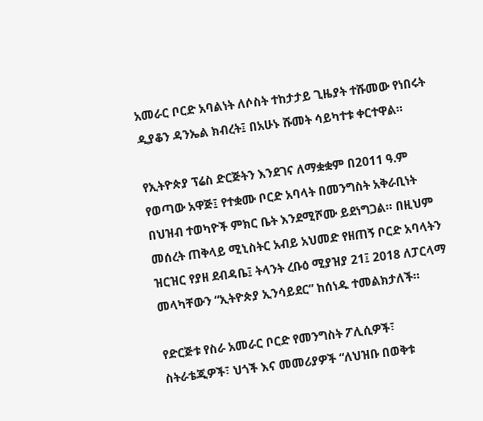አመራር ቦርድ አባልነት ለሶስት ተከታታይ ጊዜያት ተሹመው የነበሩት ዲያቆን ዳንኤል ክብረት፤ በአሁኑ ሹመት ሳይካተቱ ቀርተዋል።

የኢትዮጵያ ፕሬስ ድርጅትን እንደገና ለማቋቋም በ2011 ዓ.ም የወጣው አዋጅ፤ የተቋሙ ቦርድ አባላት በመንግስት አቅራቢነት በህዝብ ተወካዮች ምክር ቤት እንደሚሾሙ ይደነግጋል። በዚህም መሰረት ጠቅላይ ሚኒስትር አብይ አህመድ የዘጠኝ ቦርድ አባላትን ዝርዝር የያዘ ደብዳቤ፤ ትላንት ረቡዕ ሚያዝያ 21፤ 2018 ለፓርላማ መላካቸውን “ኢትዮጵያ ኢንሳይደር” ከሰነዱ ተመልክታለች።

የድርጅቱ የስራ አመራር ቦርድ የመንግስት ፖሊሲዎች፣ ስትራቴጂዎች፣ ህጎች እና መመሪያዎች “ለህዝቡ በወቅቱ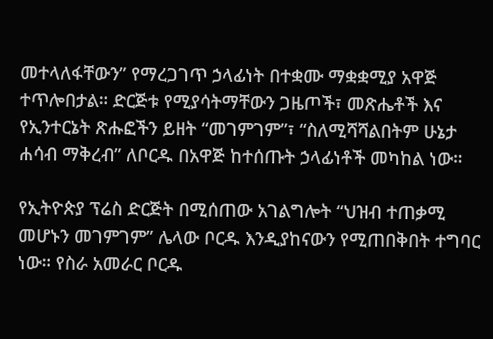መተላለፋቸውን” የማረጋገጥ ኃላፊነት በተቋሙ ማቋቋሚያ አዋጅ ተጥሎበታል። ድርጅቱ የሚያሳትማቸውን ጋዜጦች፣ መጽሔቶች እና የኢንተርኔት ጽሑፎችን ይዘት “መገምገም”፣ “ስለሚሻሻልበትም ሁኔታ ሐሳብ ማቅረብ” ለቦርዱ በአዋጅ ከተሰጡት ኃላፊነቶች መካከል ነው።

የኢትዮጵያ ፕሬስ ድርጅት በሚሰጠው አገልግሎት “ህዝብ ተጠቃሚ መሆኑን መገምገም” ሌላው ቦርዱ እንዲያከናውን የሚጠበቅበት ተግባር ነው። የስራ አመራር ቦርዱ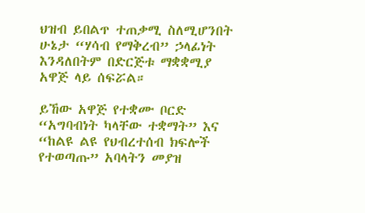ህዝብ ይበልጥ ተጠቃሚ ስለሚሆንበት ሁኔታ “ሃሳብ የማቅረብ” ኃላፊነት እንዳለበትም በድርጅቱ ማቋቋሚያ አዋጅ ላይ ሰፍሯል።

ይኸው አዋጅ የተቋሙ ቦርድ “አግባብነት ካላቸው ተቋማት” እና “ከልዩ ልዩ የህብረተሰብ ክፍሎች የተወጣጡ” አባላትን መያዝ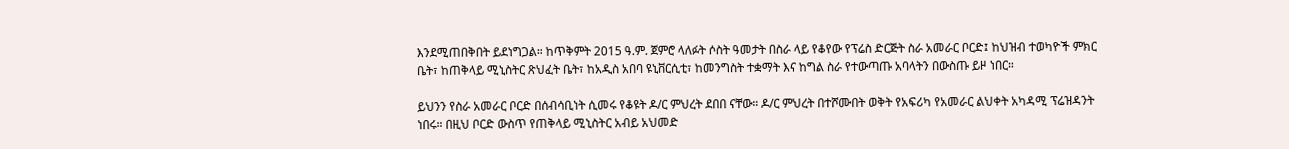እንደሚጠበቅበት ይደነግጋል። ከጥቅምት 2015 ዓ.ም. ጀምሮ ላለፉት ሶስት ዓመታት በስራ ላይ የቆየው የፕሬስ ድርጅት ስራ አመራር ቦርድ፤ ከህዝብ ተወካዮች ምክር ቤት፣ ከጠቅላይ ሚኒስትር ጽህፈት ቤት፣ ከአዲስ አበባ ዩኒቨርሲቲ፣ ከመንግስት ተቋማት እና ከግል ስራ የተውጣጡ አባላትን በውስጡ ይዞ ነበር።

ይህንን የስራ አመራር ቦርድ በሰብሳቢነት ሲመሩ የቆዩት ዶ/ር ምህረት ደበበ ናቸው። ዶ/ር ምህረት በተሾሙበት ወቅት የአፍሪካ የአመራር ልህቀት አካዳሚ ፕሬዝዳንት ነበሩ። በዚህ ቦርድ ውስጥ የጠቅላይ ሚኒስትር አብይ አህመድ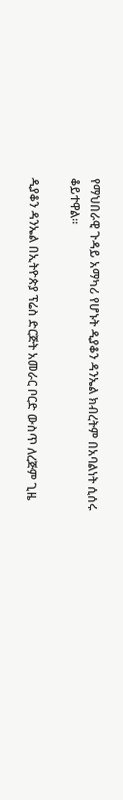የማህበራዊ ጉዳይ አማካሪ የሆኑት ዲያቆን ዳንኤል ክብረትም በአባልነት ሲሰሩ ቆይተዋል።

ዲያቆን ዳንኤል በኢትዮጵያ ፕሬስ ድርጅት አመራር ቦርድ ውስጥ ለረጅም ጊዜ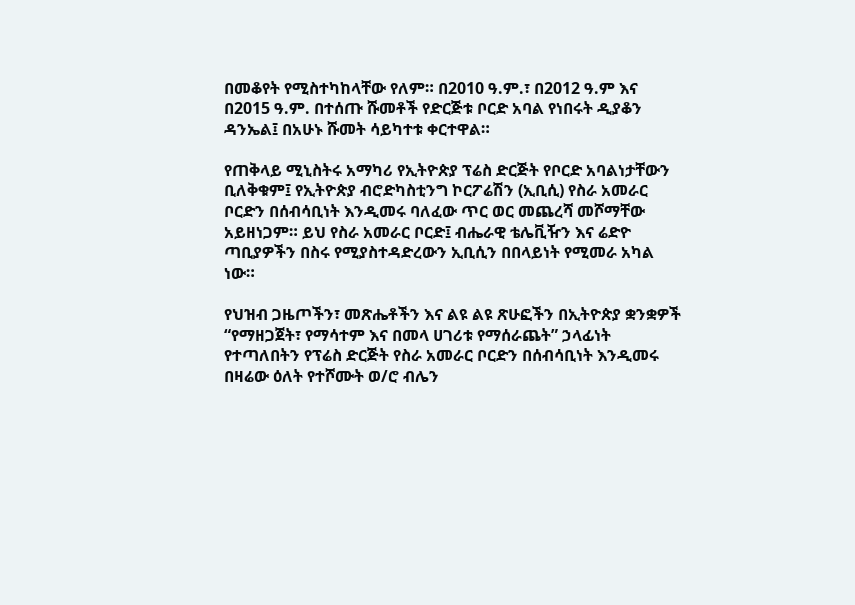በመቆየት የሚስተካከላቸው የለም። በ2010 ዓ.ም.፣ በ2012 ዓ.ም እና በ2015 ዓ.ም. በተሰጡ ሹመቶች የድርጅቱ ቦርድ አባል የነበሩት ዲያቆን ዳንኤል፤ በአሁኑ ሹመት ሳይካተቱ ቀርተዋል።

የጠቅላይ ሚኒስትሩ አማካሪ የኢትዮጵያ ፕሬስ ድርጅት የቦርድ አባልነታቸውን ቢለቅቁም፤ የኢትዮጵያ ብሮድካስቲንግ ኮርፖሬሽን (ኢቢሲ) የስራ አመራር ቦርድን በሰብሳቢነት እንዲመሩ ባለፈው ጥር ወር መጨረሻ መሾማቸው አይዘነጋም። ይህ የስራ አመራር ቦርድ፤ ብሔራዊ ቴሌቪዥን እና ሬድዮ ጣቢያዎችን በስሩ የሚያስተዳድረውን ኢቢሲን በበላይነት የሚመራ አካል ነው።

የህዝብ ጋዜጦችን፣ መጽሔቶችን እና ልዩ ልዩ ጽሁፎችን በኢትዮጵያ ቋንቋዎች “የማዘጋጀት፣ የማሳተም እና በመላ ሀገሪቱ የማሰራጨት” ኃላፊነት የተጣለበትን የፕሬስ ድርጅት የስራ አመራር ቦርድን በሰብሳቢነት እንዲመሩ በዛሬው ዕለት የተሾሙት ወ/ሮ ብሌን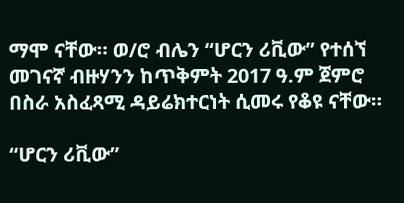ማሞ ናቸው። ወ/ሮ ብሌን “ሆርን ሪቪው” የተሰኘ መገናኛ ብዙሃንን ከጥቅምት 2017 ዓ.ም ጀምሮ በስራ አስፈጻሚ ዳይሬክተርነት ሲመሩ የቆዩ ናቸው።

“ሆርን ሪቪው”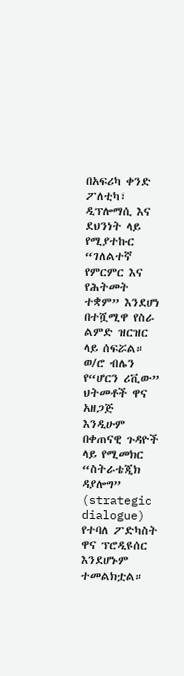በአፍሪካ ቀንድ ፖለቲካ፣ ዲፕሎማሲ እና ደህንነት ላይ የሚያተኩር “ገለልተኛ የምርምር እና የሕትመት ተቋም” እንደሆነ በተሿሚዋ የስራ ልምድ ዝርዝር ላይ ሰፍሯል። ወ/ሮ ብሌን የ“ሆርን ሪቪው” ህትመቶች ዋና አዘጋጅ እንዲሁም በቀጠናዊ ጉዳዮች ላይ የሚመክር “ስትራቴጂክ ዳያሎግ” (strategic dialogue) የተባለ ፖድካስት ዋና ፕሮዲዩሰር እንደሆኑም ተመልክቷል።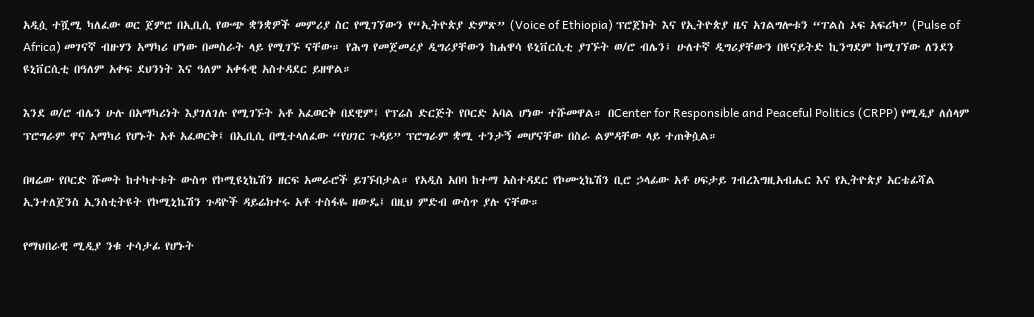አዲሷ ተሿሚ ካለፈው ወር ጀምሮ በኢቢሲ የውጭ ቋንቋዎች መምሪያ ስር የሚገኘውን የ“ኢትዮጵያ ድምጽ” (Voice of Ethiopia) ፕሮጀክት እና የኢትዮጵያ ዜና አገልግሎቱን “ፐልስ ኦፍ አፍሪካ” (Pulse of Africa) መገናኛ ብዙሃን አማካሪ ሆነው በመስራት ላይ የሚገኙ ናቸው። የሕግ የመጀመሪያ ዲግሪያቸውን ከሐዋሳ ዩኒቨርሲቲ ያገኙት ወ/ሮ ብሌን፤ ሁለተኛ ዲግሪያቸውን በዩናይትድ ኪንግደም ከሚገኘው ለንደን ዩኒቨርሲቲ በዓለም አቀፍ ደህንነት እና ዓለም አቀፋዊ አስተዳደር ይዘዋል።

እንደ ወ/ሮ ብሌን ሁሉ በአማካሪነት እያገለገሉ የሚገኙት አቶ አፈወርቅ በደዊም፤ የፕሬስ ድርጅት የቦርድ አባል ሆነው ተሹመዋል። በCenter for Responsible and Peaceful Politics (CRPP) የሚዲያ ለሰላም ፕሮግራም ዋና አማካሪ የሆኑት አቶ አፈወርቅ፤ በኢቢሲ በሚተላለፈው “የሀገር ጉዳይ” ፕሮግራም ቋሚ ተንታኝ መሆናቸው በስራ ልምዳቸው ላይ ተጠቅሷል።

በዛሬው የቦርድ ሹመት ከተካተቱት ውስጥ የኮሚዩኒኬሽን ዘርፍ አመራሮች ይገኙበታል። የአዲስ አበባ ከተማ አስተዳደር የኮሙኒኬሽን ቢሮ ኃላፊው አቶ ሀፍታይ ገብረእግዚአብሔር እና የኢትዮጵያ አርቴፊሻል ኢንተለጀንስ ኢንስቲትዩት የኮሚኒኬሽን ጉዳዮች ዳይሬክተሩ አቶ ተስፋዬ ዘውዴ፤ በዚህ ምድብ ውስጥ ያሉ ናቸው።

የማህበራዊ ሚዲያ ንቁ ተሳታፊ የሆኑት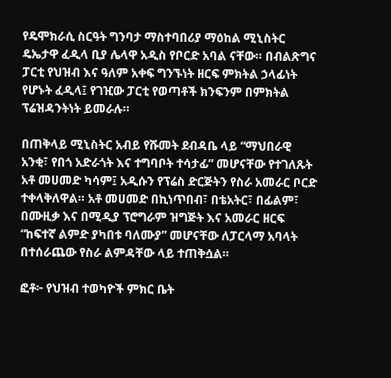የዴሞክራሲ ስርዓት ግንባታ ማስተባበሪያ ማዕከል ሚኒስትር ዴኤታዋ ፈዲላ ቢያ ሌላዋ አዲስ የቦርድ አባል ናቸው። በብልጽግና ፓርቲ የህዝብ እና ዓለም አቀፍ ግንኙነት ዘርፍ ምክትል ኃላፊነት የሆኑት ፈዲላ፤ የገዢው ፓርቲ የወጣቶች ክንፍንም በምክትል ፕሬዝዳንትነት ይመራሉ።

በጠቅላይ ሚኒስትር አብይ የሹመት ደብዳቤ ላይ “ማህበራዊ አንቂ፣ የበጎ አድራጎት እና ተግባቦት ተሳታፊ” መሆናቸው የተገለጹት አቶ መሀመድ ካሳም፤ አዲሱን የፕሬስ ድርጅትን የስራ አመራር ቦርድ ተቀላቅለዋል። አቶ መሀመድ በኪነጥበብ፣ በቴአትር፣ በፊልም፣ በሙዚቃ እና በሚዲያ ፕሮግራም ዝግጅት እና አመራር ዘርፍ “ከፍተኛ ልምድ ያካበቱ ባለሙያ” መሆናቸው ለፓርላማ አባላት በተሰራጨው የስራ ልምዳቸው ላይ ተጠቅሷል።

ፎቶ፦ የህዝብ ተወካዮች ምክር ቤት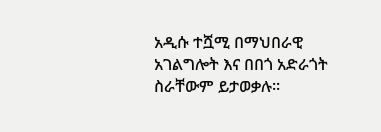አዲሱ ተሿሚ በማህበራዊ አገልግሎት እና በበጎ አድራጎት ስራቸውም ይታወቃሉ።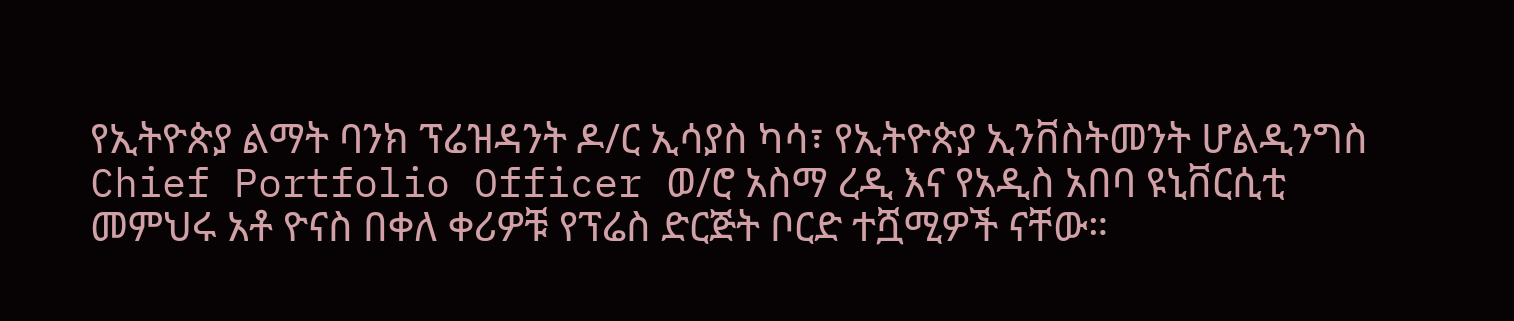የኢትዮጵያ ልማት ባንክ ፕሬዝዳንት ዶ/ር ኢሳያስ ካሳ፣ የኢትዮጵያ ኢንቨስትመንት ሆልዲንግስ Chief Portfolio Officer ወ/ሮ አስማ ረዲ እና የአዲስ አበባ ዩኒቨርሲቲ መምህሩ አቶ ዮናስ በቀለ ቀሪዎቹ የፕሬስ ድርጅት ቦርድ ተሿሚዎች ናቸው።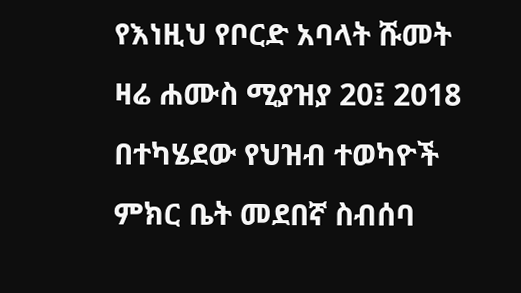የእነዚህ የቦርድ አባላት ሹመት ዛሬ ሐሙስ ሚያዝያ 20፤ 2018 በተካሄደው የህዝብ ተወካዮች ምክር ቤት መደበኛ ስብሰባ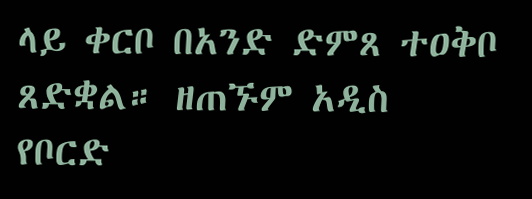ላይ ቀርቦ በአንድ ድምጸ ተዐቅቦ ጸድቋል። ዘጠኙም አዲስ የቦርድ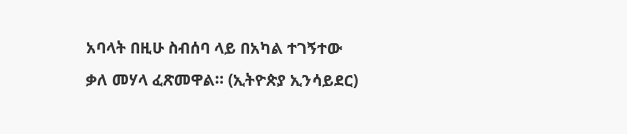አባላት በዚሁ ስብሰባ ላይ በአካል ተገኝተው ቃለ መሃላ ፈጽመዋል። (ኢትዮጵያ ኢንሳይደር)